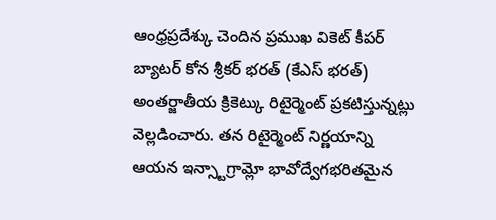ఆంధ్రప్రదేశ్కు చెందిన ప్రముఖ వికెట్ కీపర్ బ్యాటర్ కోన శ్రీకర్ భరత్ (కేఎస్ భరత్) అంతర్జాతీయ క్రికెట్కు రిటైర్మెంట్ ప్రకటిస్తున్నట్లు వెల్లడించారు. తన రిటైర్మెంట్ నిర్ణయాన్ని ఆయన ఇన్స్టాగ్రామ్లో భావోద్వేగభరితమైన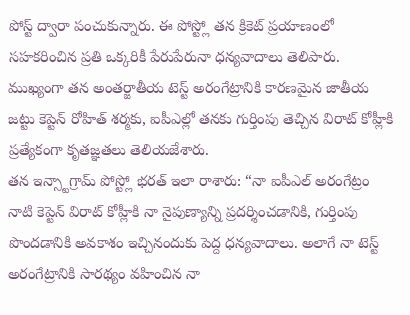పోస్ట్ ద్వారా పంచుకున్నారు. ఈ పోస్ట్లో తన క్రికెట్ ప్రయాణంలో సహకరించిన ప్రతి ఒక్కరికీ పేరుపేరునా ధన్యవాదాలు తెలిపారు. ముఖ్యంగా తన అంతర్జాతీయ టెస్ట్ అరంగేట్రానికి కారణమైన జాతీయ జట్టు కెప్టెన్ రోహిత్ శర్మకు, ఐపీఎల్లో తనకు గుర్తింపు తెచ్చిన విరాట్ కోహ్లీకి ప్రత్యేకంగా కృతజ్ఞతలు తెలియజేశారు.
తన ఇన్స్టాగ్రామ్ పోస్ట్లో భరత్ ఇలా రాశారు: “నా ఐపీఎల్ అరంగేట్రం నాటి కెప్టెన్ విరాట్ కోహ్లీకి నా నైపుణ్యాన్ని ప్రదర్శించడానికి, గుర్తింపు పొందడానికి అవకాశం ఇచ్చినందుకు పెద్ద ధన్యవాదాలు. అలాగే నా టెస్ట్ అరంగేట్రానికి సారథ్యం వహించిన నా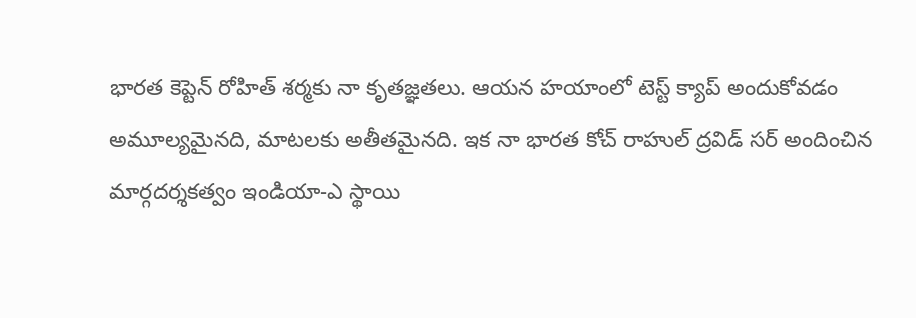భారత కెప్టెన్ రోహిత్ శర్మకు నా కృతజ్ఞతలు. ఆయన హయాంలో టెస్ట్ క్యాప్ అందుకోవడం అమూల్యమైనది, మాటలకు అతీతమైనది. ఇక నా భారత కోచ్ రాహుల్ ద్రవిడ్ సర్ అందించిన మార్గదర్శకత్వం ఇండియా-ఎ స్థాయి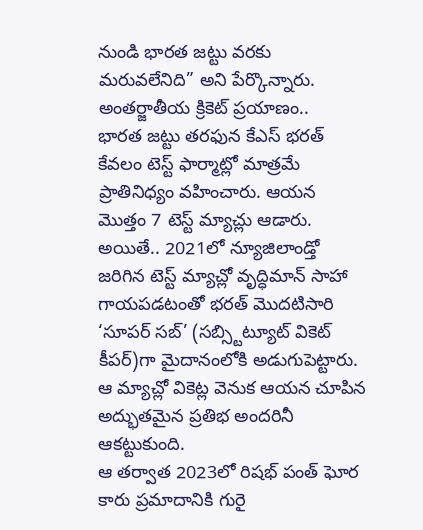నుండి భారత జట్టు వరకు మరువలేనిది” అని పేర్కొన్నారు.
అంతర్జాతీయ క్రికెట్ ప్రయాణం..
భారత జట్టు తరఫున కేఎస్ భరత్ కేవలం టెస్ట్ ఫార్మాట్లో మాత్రమే ప్రాతినిధ్యం వహించారు. ఆయన మొత్తం 7 టెస్ట్ మ్యాచ్లు ఆడారు. అయితే.. 2021లో న్యూజిలాండ్తో జరిగిన టెస్ట్ మ్యాచ్లో వృద్ధిమాన్ సాహా గాయపడటంతో భరత్ మొదటిసారి ‘సూపర్ సబ్’ (సబ్స్టిట్యూట్ వికెట్ కీపర్)గా మైదానంలోకి అడుగుపెట్టారు. ఆ మ్యాచ్లో వికెట్ల వెనుక ఆయన చూపిన అద్భుతమైన ప్రతిభ అందరినీ ఆకట్టుకుంది.
ఆ తర్వాత 2023లో రిషభ్ పంత్ ఘోర కారు ప్రమాదానికి గురై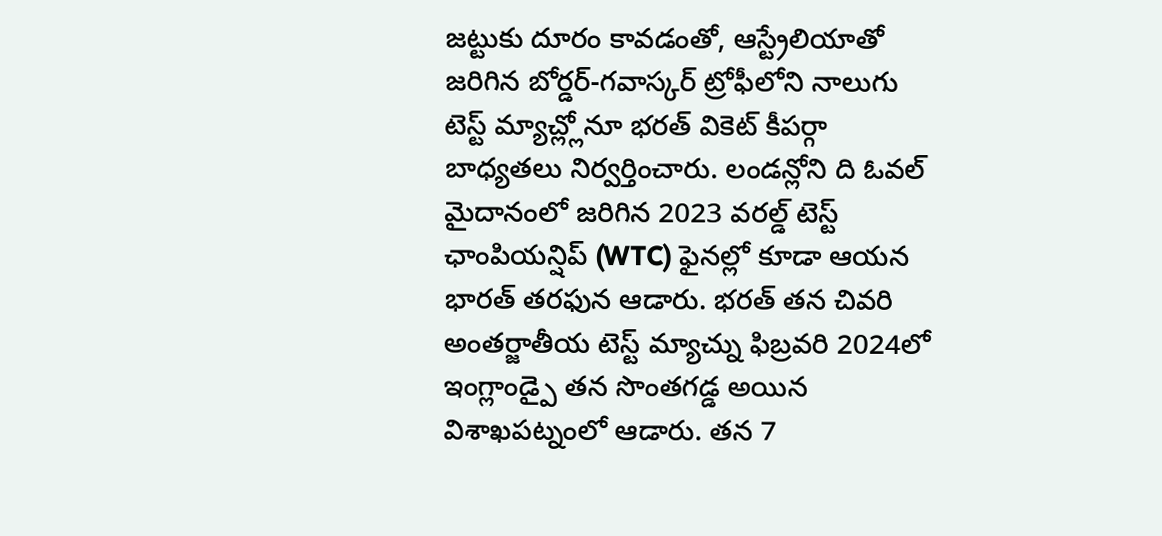జట్టుకు దూరం కావడంతో, ఆస్ట్రేలియాతో జరిగిన బోర్డర్-గవాస్కర్ ట్రోఫీలోని నాలుగు టెస్ట్ మ్యాచ్ల్లోనూ భరత్ వికెట్ కీపర్గా బాధ్యతలు నిర్వర్తించారు. లండన్లోని ది ఓవల్ మైదానంలో జరిగిన 2023 వరల్డ్ టెస్ట్ ఛాంపియన్షిప్ (WTC) ఫైనల్లో కూడా ఆయన భారత్ తరఫున ఆడారు. భరత్ తన చివరి అంతర్జాతీయ టెస్ట్ మ్యాచ్ను ఫిబ్రవరి 2024లో ఇంగ్లాండ్పై తన సొంతగడ్డ అయిన విశాఖపట్నంలో ఆడారు. తన 7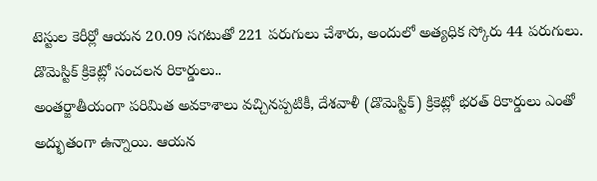టెస్టుల కెరీర్లో ఆయన 20.09 సగటుతో 221 పరుగులు చేశారు, అందులో అత్యధిక స్కోరు 44 పరుగులు.
డొమెస్టిక్ క్రికెట్లో సంచలన రికార్డులు..
అంతర్జాతీయంగా పరిమిత అవకాశాలు వచ్చినప్పటికీ, దేశవాళీ (డొమెస్టిక్) క్రికెట్లో భరత్ రికార్డులు ఎంతో అద్భుతంగా ఉన్నాయి. ఆయన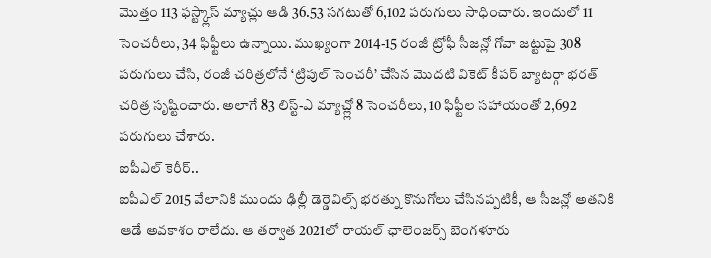మొత్తం 113 ఫస్ట్క్లాస్ మ్యాచ్లు ఆడి 36.53 సగటుతో 6,102 పరుగులు సాధించారు. ఇందులో 11 సెంచరీలు, 34 ఫిఫ్టీలు ఉన్నాయి. ముఖ్యంగా 2014-15 రంజీ ట్రోఫీ సీజన్లో గోవా జట్టుపై 308 పరుగులు చేసి, రంజీ చరిత్రలోనే ‘ట్రిపుల్ సెంచరీ’ చేసిన మొదటి వికెట్ కీపర్ బ్యాటర్గా భరత్ చరిత్ర సృష్టించారు. అలాగే 83 లిస్ట్-ఎ మ్యాచ్ల్లో 8 సెంచరీలు, 10 ఫిఫ్టీల సహాయంతో 2,692 పరుగులు చేశారు.
ఐపీఎల్ కెరీర్..
ఐపీఎల్ 2015 వేలానికి ముందు ఢిల్లీ డెర్డెవిల్స్ భరత్ను కొనుగోలు చేసినప్పటికీ, ఆ సీజన్లో అతనికి ఆడే అవకాశం రాలేదు. ఆ తర్వాత 2021లో రాయల్ ఛాలెంజర్స్ బెంగళూరు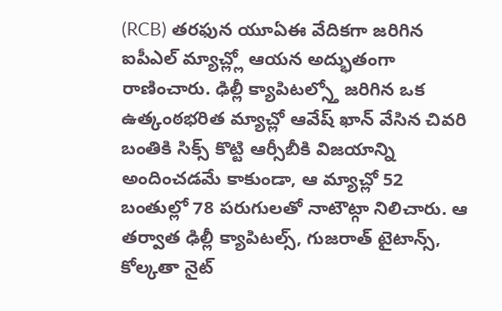(RCB) తరఫున యూఏఈ వేదికగా జరిగిన ఐపీఎల్ మ్యాచ్ల్లో ఆయన అద్భుతంగా రాణించారు. ఢిల్లీ క్యాపిటల్స్తో జరిగిన ఒక ఉత్కంఠభరిత మ్యాచ్లో ఆవేష్ ఖాన్ వేసిన చివరి బంతికి సిక్స్ కొట్టి ఆర్సీబీకి విజయాన్ని అందించడమే కాకుండా, ఆ మ్యాచ్లో 52 బంతుల్లో 78 పరుగులతో నాటౌట్గా నిలిచారు. ఆ తర్వాత ఢిల్లీ క్యాపిటల్స్, గుజరాత్ టైటాన్స్, కోల్కతా నైట్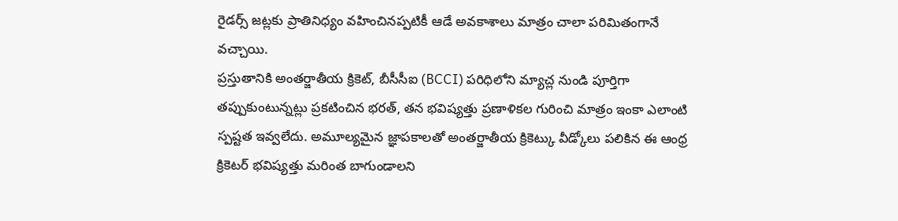రైడర్స్ జట్లకు ప్రాతినిధ్యం వహించినప్పటికీ ఆడే అవకాశాలు మాత్రం చాలా పరిమితంగానే వచ్చాయి.
ప్రస్తుతానికి అంతర్జాతీయ క్రికెట్, బీసీసీఐ (BCCI) పరిధిలోని మ్యాచ్ల నుండి పూర్తిగా తప్పుకుంటున్నట్లు ప్రకటించిన భరత్, తన భవిష్యత్తు ప్రణాళికల గురించి మాత్రం ఇంకా ఎలాంటి స్పష్టత ఇవ్వలేదు. అమూల్యమైన జ్ఞాపకాలతో అంతర్జాతీయ క్రికెట్కు వీడ్కోలు పలికిన ఈ ఆంధ్ర క్రికెటర్ భవిష్యత్తు మరింత బాగుండాలని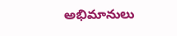అభిమానులు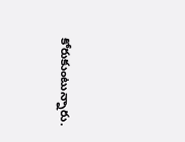కోరుకుంటున్నారు.